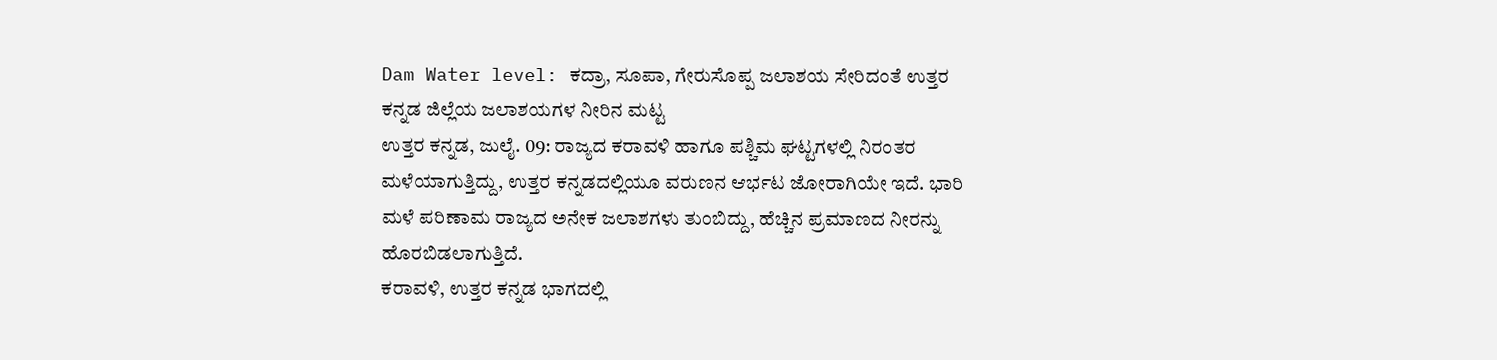Dam Water level: ಕದ್ರಾ, ಸೂಪಾ, ಗೇರುಸೊಪ್ಪ ಜಲಾಶಯ ಸೇರಿದಂತೆ ಉತ್ತರ ಕನ್ನಡ ಜಿಲ್ಲೆಯ ಜಲಾಶಯಗಳ ನೀರಿನ ಮಟ್ಟ
ಉತ್ತರ ಕನ್ನಡ, ಜುಲೈ. 09: ರಾಜ್ಯದ ಕರಾವಳಿ ಹಾಗೂ ಪಶ್ಚಿಮ ಘಟ್ಟಗಳಲ್ಲಿ ನಿರಂತರ ಮಳೆಯಾಗುತ್ತಿದ್ದು, ಉತ್ತರ ಕನ್ನಡದಲ್ಲಿಯೂ ವರುಣನ ಆರ್ಭಟ ಜೋರಾಗಿಯೇ ಇದೆ. ಭಾರಿ ಮಳೆ ಪರಿಣಾಮ ರಾಜ್ಯದ ಅನೇಕ ಜಲಾಶಗಳು ತುಂಬಿದ್ದು, ಹೆಚ್ಚಿನ ಪ್ರಮಾಣದ ನೀರನ್ನು ಹೊರಬಿಡಲಾಗುತ್ತಿದೆ.
ಕರಾವಳಿ, ಉತ್ತರ ಕನ್ನಡ ಭಾಗದಲ್ಲಿ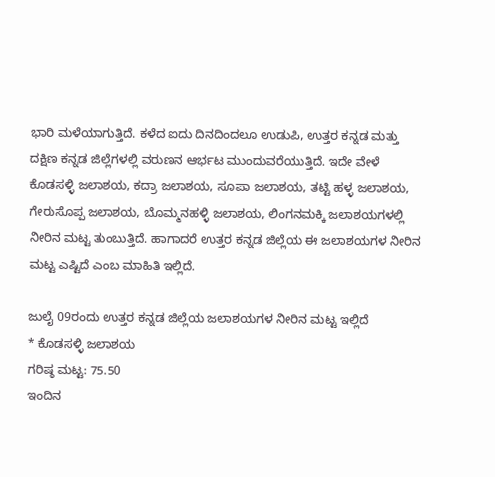ಭಾರಿ ಮಳೆಯಾಗುತ್ತಿದೆ. ಕಳೆದ ಐದು ದಿನದಿಂದಲೂ ಉಡುಪಿ, ಉತ್ತರ ಕನ್ನಡ ಮತ್ತು ದಕ್ಷಿಣ ಕನ್ನಡ ಜಿಲ್ಲೆಗಳಲ್ಲಿ ವರುಣನ ಆರ್ಭಟ ಮುಂದುವರೆಯುತ್ತಿದೆ. ಇದೇ ವೇಳೆ ಕೊಡಸಳ್ಳಿ ಜಲಾಶಯ, ಕದ್ರಾ ಜಲಾಶಯ, ಸೂಪಾ ಜಲಾಶಯ, ತಟ್ಟಿ ಹಳ್ಳ ಜಲಾಶಯ, ಗೇರುಸೊಪ್ಪ ಜಲಾಶಯ, ಬೊಮ್ಮನಹಳ್ಳಿ ಜಲಾಶಯ, ಲಿಂಗನಮಕ್ಕಿ ಜಲಾಶಯಗಳಲ್ಲಿ ನೀರಿನ ಮಟ್ಟ ತುಂಬುತ್ತಿದೆ. ಹಾಗಾದರೆ ಉತ್ತರ ಕನ್ನಡ ಜಿಲ್ಲೆಯ ಈ ಜಲಾಶಯಗಳ ನೀರಿನ ಮಟ್ಟ ಎಷ್ಟಿದೆ ಎಂಬ ಮಾಹಿತಿ ಇಲ್ಲಿದೆ.

ಜುಲೈ 09ರಂದು ಉತ್ತರ ಕನ್ನಡ ಜಿಲ್ಲೆಯ ಜಲಾಶಯಗಳ ನೀರಿನ ಮಟ್ಟ ಇಲ್ಲಿದೆ
* ಕೊಡಸಳ್ಳಿ ಜಲಾಶಯ
ಗರಿಷ್ಠ ಮಟ್ಟ: 75.50
ಇಂದಿನ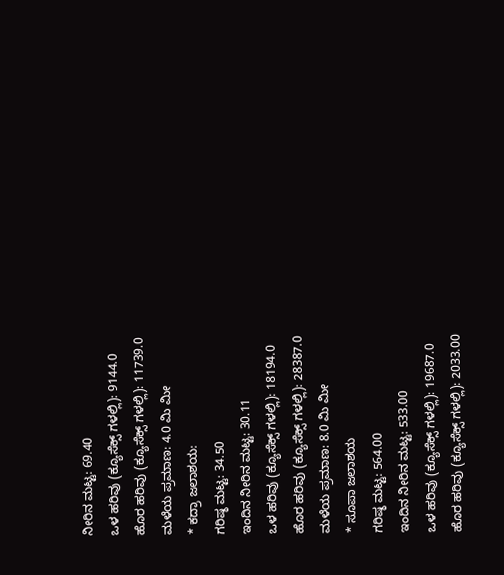ನೀರಿನ ಮಟ್ಟ: 69.40
ಒಳ ಹರಿವು (ಕ್ಯೂಸೆಕ್ಸ್ ಗಳಲ್ಲಿ): 9144.0
ಹೊರ ಹರಿವು (ಕ್ಯೂಸೆಕ್ಸ್ ಗಳಲ್ಲಿ): 11739.0
ಮಳೆಯ ಪ್ರಮಾಣ: 4.0 ಮಿ ಮೀ
* ಕದ್ರಾ ಜಲಾಶಯ:
ಗರಿಷ್ಠ ಮಟ್ಟ: 34.50
ಇಂದಿನ ನೀರಿನ ಮಟ್ಟ: 30.11
ಒಳ ಹರಿವು (ಕ್ಯೂಸೆಕ್ಸ್ ಗಳಲ್ಲಿ): 18194.0
ಹೊರ ಹರಿವು (ಕ್ಯೂಸೆಕ್ಸ್ ಗಳಲ್ಲಿ): 28387.0
ಮಳೆಯ ಪ್ರಮಾಣ: 8.0 ಮಿ ಮೀ
* ಸೂಪಾ ಜಲಾಶಯ
ಗರಿಷ್ಠ ಮಟ್ಟ: 564.00
ಇಂದಿನ ನೀರಿನ ಮಟ್ಟ: 533.00
ಒಳ ಹರಿವು (ಕ್ಯೂಸೆಕ್ಸ್ ಗಳಲ್ಲಿ): 19687.0
ಹೊರ ಹರಿವು (ಕ್ಯೂಸೆಕ್ಸ್ ಗಳಲ್ಲಿ): 2033.00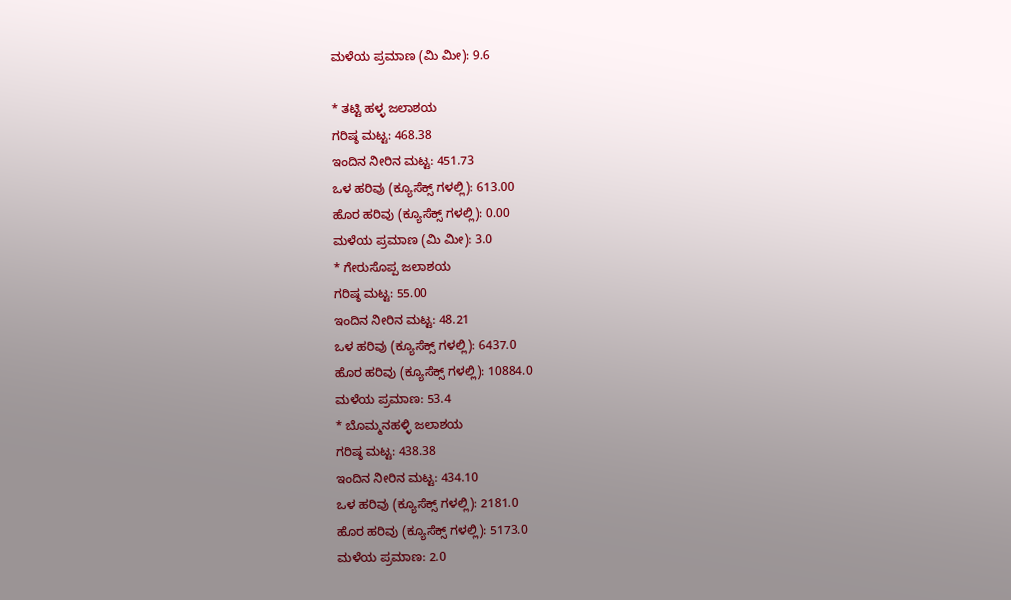ಮಳೆಯ ಪ್ರಮಾಣ (ಮಿ ಮೀ): 9.6

* ತಟ್ಟಿ ಹಳ್ಳ ಜಲಾಶಯ
ಗರಿಷ್ಠ ಮಟ್ಟ: 468.38
ಇಂದಿನ ನೀರಿನ ಮಟ್ಟ: 451.73
ಒಳ ಹರಿವು (ಕ್ಯೂಸೆಕ್ಸ್ ಗಳಲ್ಲಿ): 613.00
ಹೊರ ಹರಿವು (ಕ್ಯೂಸೆಕ್ಸ್ ಗಳಲ್ಲಿ): 0.00
ಮಳೆಯ ಪ್ರಮಾಣ (ಮಿ ಮೀ): 3.0
* ಗೇರುಸೊಪ್ಪ ಜಲಾಶಯ
ಗರಿಷ್ಠ ಮಟ್ಟ: 55.00
ಇಂದಿನ ನೀರಿನ ಮಟ್ಟ: 48.21
ಒಳ ಹರಿವು (ಕ್ಯೂಸೆಕ್ಸ್ ಗಳಲ್ಲಿ): 6437.0
ಹೊರ ಹರಿವು (ಕ್ಯೂಸೆಕ್ಸ್ ಗಳಲ್ಲಿ): 10884.0
ಮಳೆಯ ಪ್ರಮಾಣ: 53.4
* ಬೊಮ್ಮನಹಳ್ಳಿ ಜಲಾಶಯ
ಗರಿಷ್ಠ ಮಟ್ಟ: 438.38
ಇಂದಿನ ನೀರಿನ ಮಟ್ಟ: 434.10
ಒಳ ಹರಿವು (ಕ್ಯೂಸೆಕ್ಸ್ ಗಳಲ್ಲಿ): 2181.0
ಹೊರ ಹರಿವು (ಕ್ಯೂಸೆಕ್ಸ್ ಗಳಲ್ಲಿ): 5173.0
ಮಳೆಯ ಪ್ರಮಾಣ: 2.0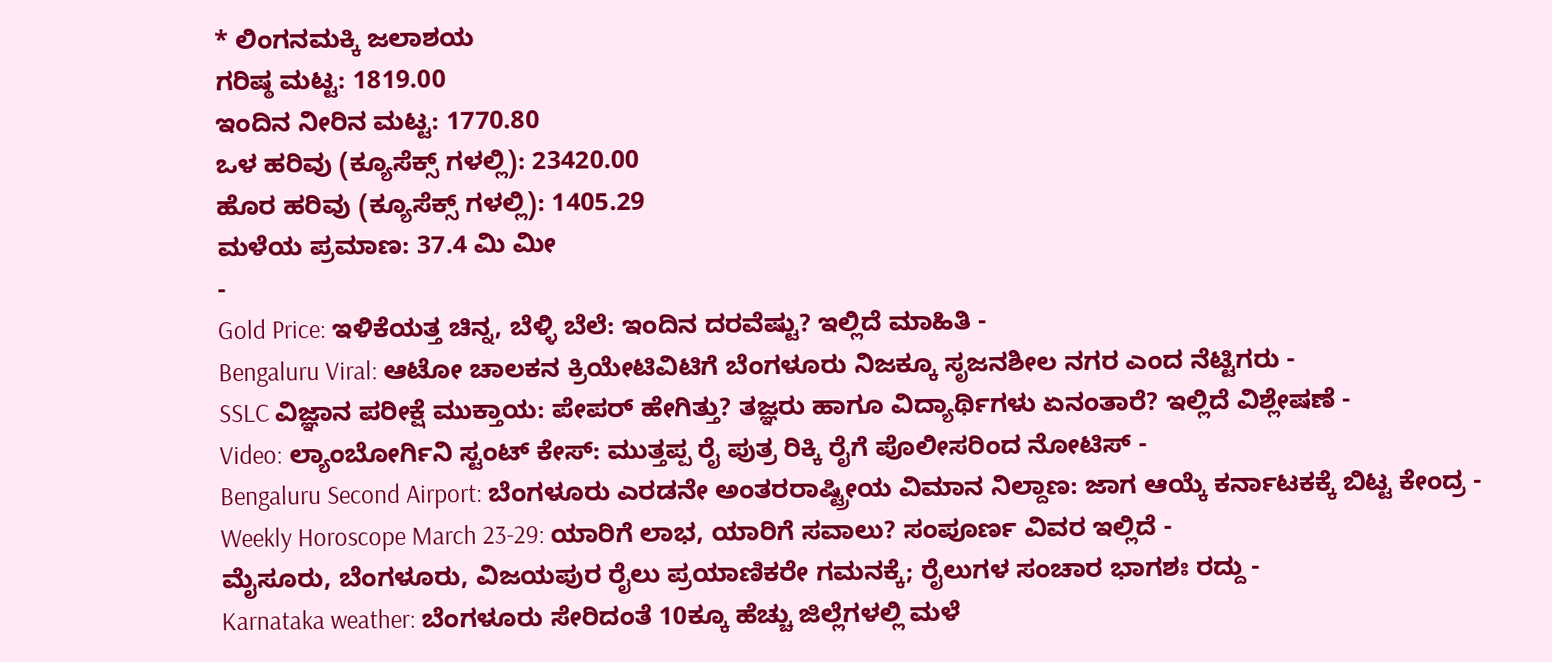* ಲಿಂಗನಮಕ್ಕಿ ಜಲಾಶಯ
ಗರಿಷ್ಠ ಮಟ್ಟ: 1819.00
ಇಂದಿನ ನೀರಿನ ಮಟ್ಟ: 1770.80
ಒಳ ಹರಿವು (ಕ್ಯೂಸೆಕ್ಸ್ ಗಳಲ್ಲಿ): 23420.00
ಹೊರ ಹರಿವು (ಕ್ಯೂಸೆಕ್ಸ್ ಗಳಲ್ಲಿ): 1405.29
ಮಳೆಯ ಪ್ರಮಾಣ: 37.4 ಮಿ ಮೀ
-
Gold Price: ಇಳಿಕೆಯತ್ತ ಚಿನ್ನ, ಬೆಳ್ಳಿ ಬೆಲೆ: ಇಂದಿನ ದರವೆಷ್ಟು? ಇಲ್ಲಿದೆ ಮಾಹಿತಿ -
Bengaluru Viral: ಆಟೋ ಚಾಲಕನ ಕ್ರಿಯೇಟಿವಿಟಿಗೆ ಬೆಂಗಳೂರು ನಿಜಕ್ಕೂ ಸೃಜನಶೀಲ ನಗರ ಎಂದ ನೆಟ್ಟಿಗರು -
SSLC ವಿಜ್ಞಾನ ಪರೀಕ್ಷೆ ಮುಕ್ತಾಯ: ಪೇಪರ್ ಹೇಗಿತ್ತು? ತಜ್ಞರು ಹಾಗೂ ವಿದ್ಯಾರ್ಥಿಗಳು ಏನಂತಾರೆ? ಇಲ್ಲಿದೆ ವಿಶ್ಲೇಷಣೆ -
Video: ಲ್ಯಾಂಬೋರ್ಗಿನಿ ಸ್ಟಂಟ್ ಕೇಸ್: ಮುತ್ತಪ್ಪ ರೈ ಪುತ್ರ ರಿಕ್ಕಿ ರೈಗೆ ಪೊಲೀಸರಿಂದ ನೋಟಿಸ್ -
Bengaluru Second Airport: ಬೆಂಗಳೂರು ಎರಡನೇ ಅಂತರರಾಷ್ಟ್ರೀಯ ವಿಮಾನ ನಿಲ್ದಾಣ: ಜಾಗ ಆಯ್ಕೆ ಕರ್ನಾಟಕಕ್ಕೆ ಬಿಟ್ಟ ಕೇಂದ್ರ -
Weekly Horoscope March 23-29: ಯಾರಿಗೆ ಲಾಭ, ಯಾರಿಗೆ ಸವಾಲು? ಸಂಪೂರ್ಣ ವಿವರ ಇಲ್ಲಿದೆ -
ಮೈಸೂರು, ಬೆಂಗಳೂರು, ವಿಜಯಪುರ ರೈಲು ಪ್ರಯಾಣಿಕರೇ ಗಮನಕ್ಕೆ; ರೈಲುಗಳ ಸಂಚಾರ ಭಾಗಶಃ ರದ್ದು -
Karnataka weather: ಬೆಂಗಳೂರು ಸೇರಿದಂತೆ 10ಕ್ಕೂ ಹೆಚ್ಚು ಜಿಲ್ಲೆಗಳಲ್ಲಿ ಮಳೆ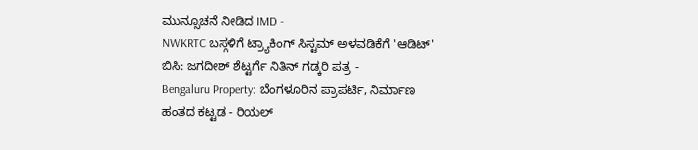ಮುನ್ಸೂಚನೆ ನೀಡಿದ IMD -
NWKRTC ಬಸ್ಗಳಿಗೆ ಟ್ರ್ಯಾಕಿಂಗ್ ಸಿಸ್ಟಮ್ ಅಳವಡಿಕೆಗೆ 'ಆಡಿಟ್' ಬಿಸಿ: ಜಗದೀಶ್ ಶೆಟ್ಟರ್ಗೆ ನಿತಿನ್ ಗಡ್ಕರಿ ಪತ್ರ -
Bengaluru Property: ಬೆಂಗಳೂರಿನ ಪ್ರಾಪರ್ಟಿ, ನಿರ್ಮಾಣ ಹಂತದ ಕಟ್ಟಡ - ರಿಯಲ್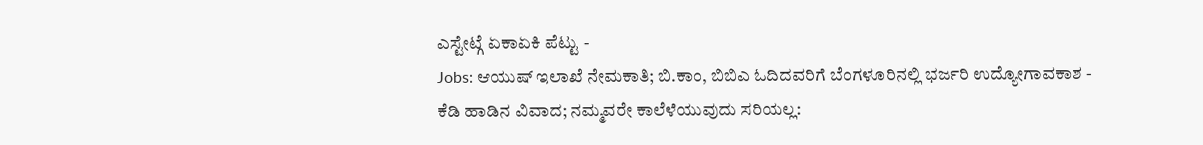ಎಸ್ಟೇಟ್ಗೆ ಏಕಾಏಕಿ ಪೆಟ್ಟು -
Jobs: ಆಯುಷ್ ಇಲಾಖೆ ನೇಮಕಾತಿ; ಬಿ.ಕಾಂ, ಬಿಬಿಎ ಓದಿದವರಿಗೆ ಬೆಂಗಳೂರಿನಲ್ಲಿ ಭರ್ಜರಿ ಉದ್ಯೋಗಾವಕಾಶ -
ಕೆಡಿ ಹಾಡಿನ ವಿವಾದ; ನಮ್ಮವರೇ ಕಾಲೆಳೆಯುವುದು ಸರಿಯಲ್ಲ: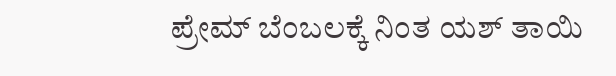ಪ್ರೇಮ್ ಬೆಂಬಲಕ್ಕೆ ನಿಂತ ಯಶ್ ತಾಯಿ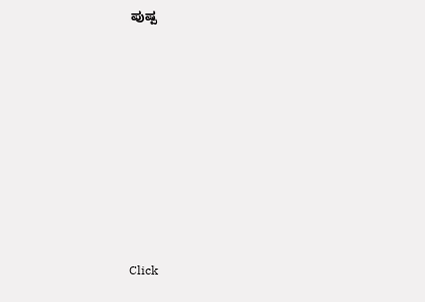ಪುಷ್ಪ












Click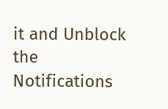it and Unblock the Notifications